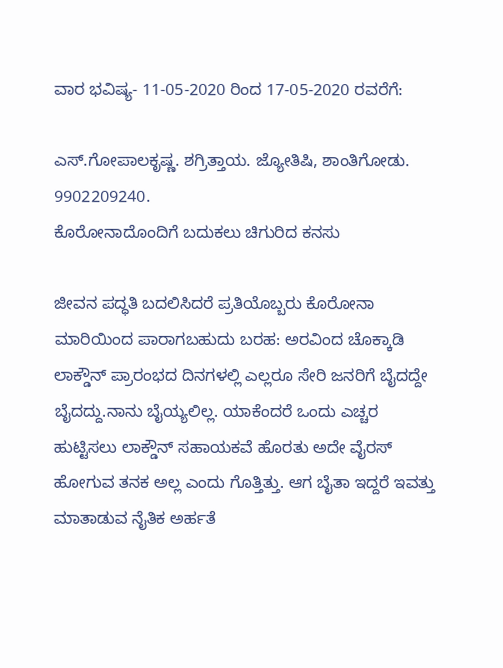ವಾರ ಭವಿಷ್ಯ- 11-05-2020 ರಿಂದ 17-05-2020 ರವರೆಗೆ:

ಎಸ್.ಗೋಪಾಲಕೃಷ್ಣ. ಶಗ್ರಿತ್ತಾಯ. ಜ್ಯೋತಿಷಿ, ಶಾಂತಿಗೋಡು. 9902209240.
ಕೊರೋನಾದೊಂದಿಗೆ ಬದುಕಲು ಚಿಗುರಿದ ಕನಸು

ಜೀವನ ಪದ್ಧತಿ ಬದಲಿಸಿದರೆ ಪ್ರತಿಯೊಬ್ಬರು ಕೊರೋನಾ ಮಾರಿಯಿಂದ ಪಾರಾಗಬಹುದು ಬರಹ: ಅರವಿಂದ ಚೊಕ್ಕಾಡಿ ಲಾಕ್ಡೌನ್ ಪ್ರಾರಂಭದ ದಿನಗಳಲ್ಲಿ ಎಲ್ಲರೂ ಸೇರಿ ಜನರಿಗೆ ಬೈದದ್ದೇ ಬೈದದ್ದು.ನಾನು ಬೈಯ್ಯಲಿಲ್ಲ. ಯಾಕೆಂದರೆ ಒಂದು ಎಚ್ಚರ ಹುಟ್ಟಿಸಲು ಲಾಕ್ಡೌನ್ ಸಹಾಯಕವೆ ಹೊರತು ಅದೇ ವೈರಸ್ ಹೋಗುವ ತನಕ ಅಲ್ಲ ಎಂದು ಗೊತ್ತಿತ್ತು. ಆಗ ಬೈತಾ ಇದ್ದರೆ ಇವತ್ತು ಮಾತಾಡುವ ನೈತಿಕ ಅರ್ಹತೆ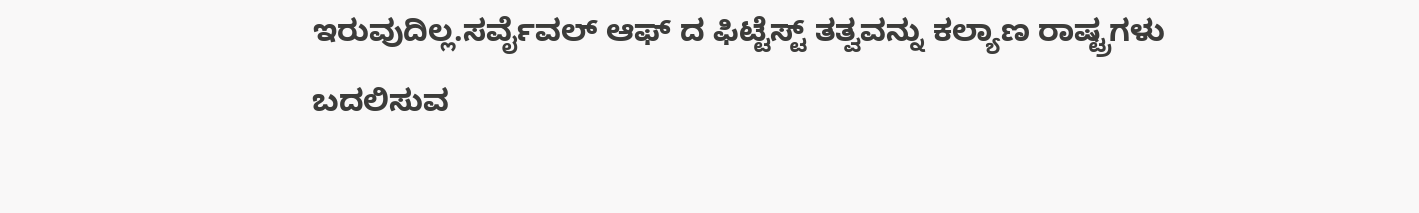ಇರುವುದಿಲ್ಲ.ಸರ್ವೈವಲ್ ಆಫ್ ದ ಫಿಟ್ಟೆಸ್ಟ್ ತತ್ವವನ್ನು ಕಲ್ಯಾಣ ರಾಷ್ಟ್ರಗಳು ಬದಲಿಸುವ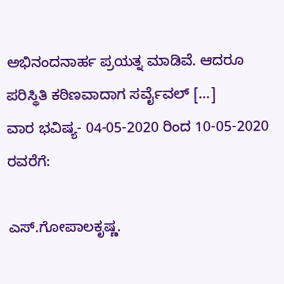ಅಭಿನಂದನಾರ್ಹ ಪ್ರಯತ್ನ ಮಾಡಿವೆ. ಆದರೂ ಪರಿಸ್ಥಿತಿ ಕಠಿಣವಾದಾಗ ಸರ್ವೈವಲ್ […]
ವಾರ ಭವಿಷ್ಯ- 04-05-2020 ರಿಂದ 10-05-2020 ರವರೆಗೆ:

ಎಸ್.ಗೋಪಾಲಕೃಷ್ಣ.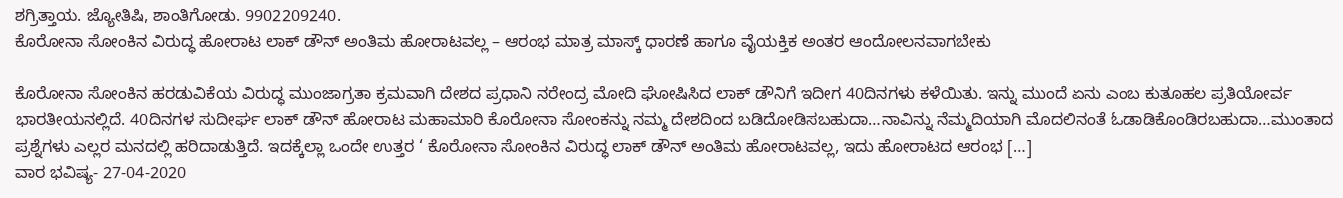ಶಗ್ರಿತ್ತಾಯ. ಜ್ಯೋತಿಷಿ, ಶಾಂತಿಗೋಡು. 9902209240.
ಕೊರೋನಾ ಸೋಂಕಿನ ವಿರುದ್ಧ ಹೋರಾಟ ಲಾಕ್ ಡೌನ್ ಅಂತಿಮ ಹೋರಾಟವಲ್ಲ – ಆರಂಭ ಮಾತ್ರ ಮಾಸ್ಕ್ ಧಾರಣೆ ಹಾಗೂ ವೈಯಕ್ತಿಕ ಅಂತರ ಆಂದೋಲನವಾಗಬೇಕು

ಕೊರೋನಾ ಸೋಂಕಿನ ಹರಡುವಿಕೆಯ ವಿರುದ್ಧ ಮುಂಜಾಗ್ರತಾ ಕ್ರಮವಾಗಿ ದೇಶದ ಪ್ರಧಾನಿ ನರೇಂದ್ರ ಮೋದಿ ಘೋಷಿಸಿದ ಲಾಕ್ ಡೌನಿಗೆ ಇದೀಗ 40ದಿನಗಳು ಕಳೆಯಿತು. ಇನ್ನು ಮುಂದೆ ಏನು ಎಂಬ ಕುತೂಹಲ ಪ್ರತಿಯೋರ್ವ ಭಾರತೀಯನಲ್ಲಿದೆ. 40ದಿನಗಳ ಸುದೀರ್ಘ ಲಾಕ್ ಡೌನ್ ಹೋರಾಟ ಮಹಾಮಾರಿ ಕೊರೋನಾ ಸೋಂಕನ್ನು ನಮ್ಮ ದೇಶದಿಂದ ಬಡಿದೋಡಿಸಬಹುದಾ…ನಾವಿನ್ನು ನೆಮ್ಮದಿಯಾಗಿ ಮೊದಲಿನಂತೆ ಓಡಾಡಿಕೊಂಡಿರಬಹುದಾ…ಮುಂತಾದ ಪ್ರಶ್ನೆಗಳು ಎಲ್ಲರ ಮನದಲ್ಲಿ ಹರಿದಾಡುತ್ತಿದೆ. ಇದಕ್ಕೆಲ್ಲಾ ಒಂದೇ ಉತ್ತರ ‘ ಕೊರೋನಾ ಸೋಂಕಿನ ವಿರುದ್ಧ ಲಾಕ್ ಡೌನ್ ಅಂತಿಮ ಹೋರಾಟವಲ್ಲ, ಇದು ಹೋರಾಟದ ಆರಂಭ […]
ವಾರ ಭವಿಷ್ಯ- 27-04-2020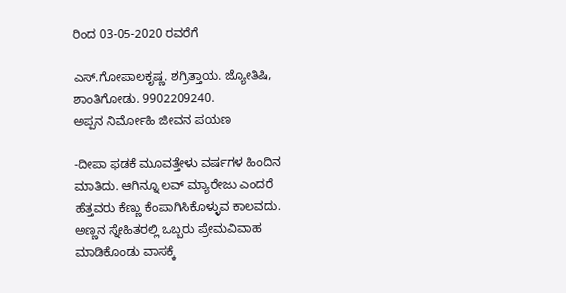ರಿಂದ 03-05-2020 ರವರೆಗೆ

ಎಸ್.ಗೋಪಾಲಕೃಷ್ಣ. ಶಗ್ರಿತ್ತಾಯ. ಜ್ಯೋತಿಷಿ, ಶಾಂತಿಗೋಡು. 9902209240.
ಅಪ್ಪನ ನಿರ್ಮೋಹಿ ಜೀವನ ಪಯಣ

-ದೀಪಾ ಫಡಕೆ ಮೂವತ್ತೇಳು ವರ್ಷಗಳ ಹಿಂದಿನ ಮಾತಿದು. ಆಗಿನ್ನೂ ಲವ್ ಮ್ಯಾರೇಜು ಎಂದರೆ ಹೆತ್ತವರು ಕೆಣ್ಣು ಕೆಂಪಾಗಿಸಿಕೊಳ್ಳುವ ಕಾಲವದು. ಅಣ್ಣನ ಸ್ನೇಹಿತರಲ್ಲಿ ಒಬ್ಬರು ಪ್ರೇಮವಿವಾಹ ಮಾಡಿಕೊಂಡು ವಾಸಕ್ಕೆ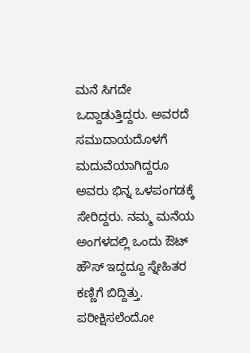ಮನೆ ಸಿಗದೇ ಒದ್ದಾಡುತ್ತಿದ್ದರು. ಅವರದೆ ಸಮುದಾಯದೊಳಗೆ ಮದುವೆಯಾಗಿದ್ದರೂ ಅವರು ಭಿನ್ನ ಒಳಪಂಗಡಕ್ಕೆ ಸೇರಿದ್ದರು. ನಮ್ಮ ಮನೆಯ ಅಂಗಳದಲ್ಲಿ ಒಂದು ಔಟ್ ಹೌಸ್ ಇದ್ದದ್ದೂ ಸ್ನೇಹಿತರ ಕಣ್ಣಿಗೆ ಬಿದ್ದಿತ್ತು. ಪರೀಕ್ಷಿಸಲೆಂದೋ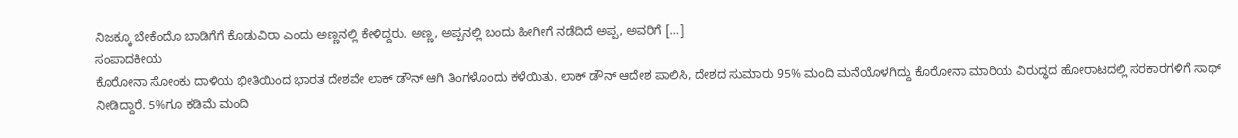ನಿಜಕ್ಕೂ ಬೇಕೆಂದೊ ಬಾಡಿಗೆಗೆ ಕೊಡುವಿರಾ ಎಂದು ಅಣ್ಣನಲ್ಲಿ ಕೇಳಿದ್ದರು. ಅಣ್ಣ, ಅಪ್ಪನಲ್ಲಿ ಬಂದು ಹೀಗೀಗೆ ನಡೆದಿದೆ ಅಪ್ಪ, ಅವರಿಗೆ […]
ಸಂಪಾದಕೀಯ
ಕೊರೋನಾ ಸೋಂಕು ದಾಳಿಯ ಭೀತಿಯಿಂದ ಭಾರತ ದೇಶವೇ ಲಾಕ್ ಡೌನ್ ಆಗಿ ತಿಂಗಳೊಂದು ಕಳೆಯಿತು. ಲಾಕ್ ಡೌನ್ ಆದೇಶ ಪಾಲಿಸಿ, ದೇಶದ ಸುಮಾರು 95% ಮಂದಿ ಮನೆಯೊಳಗಿದ್ದು ಕೊರೋನಾ ಮಾರಿಯ ವಿರುದ್ಧದ ಹೋರಾಟದಲ್ಲಿ ಸರಕಾರಗಳಿಗೆ ಸಾಥ್ ನೀಡಿದ್ದಾರೆ. 5%ಗೂ ಕಡಿಮೆ ಮಂದಿ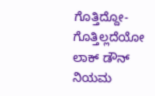ಗೊತ್ತಿದ್ದೋ-ಗೊತ್ತಿಲ್ಲದೆಯೋ ಲಾಕ್ ಡೌನ್ ನಿಯಮ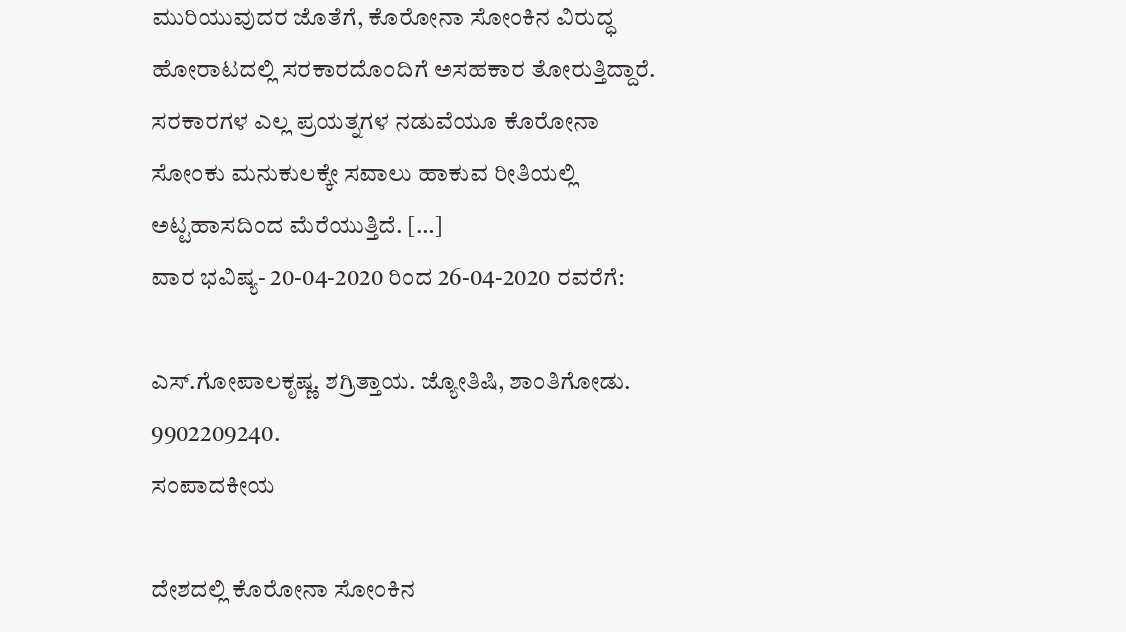ಮುರಿಯುವುದರ ಜೊತೆಗೆ, ಕೊರೋನಾ ಸೋಂಕಿನ ವಿರುದ್ಧ ಹೋರಾಟದಲ್ಲಿ ಸರಕಾರದೊಂದಿಗೆ ಅಸಹಕಾರ ತೋರುತ್ತಿದ್ದಾರೆ. ಸರಕಾರಗಳ ಎಲ್ಲ ಪ್ರಯತ್ನಗಳ ನಡುವೆಯೂ ಕೊರೋನಾ ಸೋಂಕು ಮನುಕುಲಕ್ಕೇ ಸವಾಲು ಹಾಕುವ ರೀತಿಯಲ್ಲಿ ಅಟ್ಟಹಾಸದಿಂದ ಮೆರೆಯುತ್ತಿದೆ. […]
ವಾರ ಭವಿಷ್ಯ- 20-04-2020 ರಿಂದ 26-04-2020 ರವರೆಗೆ:

ಎಸ್.ಗೋಪಾಲಕೃಷ್ಣ. ಶಗ್ರಿತ್ತಾಯ. ಜ್ಯೋತಿಷಿ, ಶಾಂತಿಗೋಡು. 9902209240.
ಸಂಪಾದಕೀಯ

ದೇಶದಲ್ಲಿ ಕೊರೋನಾ ಸೋಂಕಿನ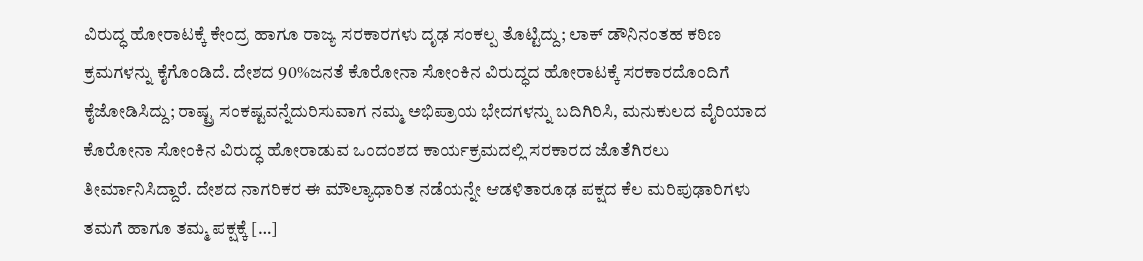ವಿರುದ್ಧ ಹೋರಾಟಕ್ಕೆ ಕೇಂದ್ರ ಹಾಗೂ ರಾಜ್ಯ ಸರಕಾರಗಳು ದೃಢ ಸಂಕಲ್ಪ ತೊಟ್ಟಿದ್ದು; ಲಾಕ್ ಡೌನಿನಂತಹ ಕಠಿಣ ಕ್ರಮಗಳನ್ನು ಕೈಗೊಂಡಿದೆ. ದೇಶದ 90%ಜನತೆ ಕೊರೋನಾ ಸೋಂಕಿನ ವಿರುದ್ಧದ ಹೋರಾಟಕ್ಕೆ ಸರಕಾರದೊಂದಿಗೆ ಕೈಜೋಡಿಸಿದ್ದು; ರಾಷ್ಟ್ರ ಸಂಕಷ್ಟವನ್ನೆದುರಿಸುವಾಗ ನಮ್ಮ ಅಭಿಪ್ರಾಯ ಭೇದಗಳನ್ನು ಬದಿಗಿರಿಸಿ, ಮನುಕುಲದ ವೈರಿಯಾದ ಕೊರೋನಾ ಸೋಂಕಿನ ವಿರುದ್ಧ ಹೋರಾಡುವ ಒಂದಂಶದ ಕಾರ್ಯಕ್ರಮದಲ್ಲಿ ಸರಕಾರದ ಜೊತೆಗಿರಲು ತೀರ್ಮಾನಿಸಿದ್ದಾರೆ. ದೇಶದ ನಾಗರಿಕರ ಈ ಮೌಲ್ಯಾಧಾರಿತ ನಡೆಯನ್ನೇ ಆಡಳಿತಾರೂಢ ಪಕ್ಷದ ಕೆಲ ಮರಿಪುಢಾರಿಗಳು ತಮಗೆ ಹಾಗೂ ತಮ್ಮ ಪಕ್ಷಕ್ಕೆ […]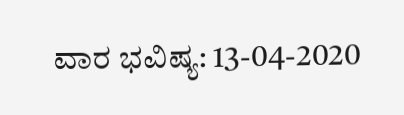ವಾರ ಭವಿಷ್ಯ: 13-04-2020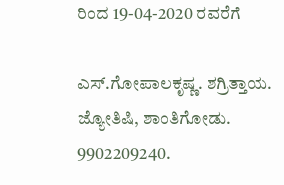ರಿಂದ 19-04-2020 ರವರೆಗೆ

ಎಸ್.ಗೋಪಾಲಕೃಷ್ಣ. ಶಗ್ರಿತ್ತಾಯ. ಜ್ಯೋತಿಷಿ, ಶಾಂತಿಗೋಡು. 9902209240.